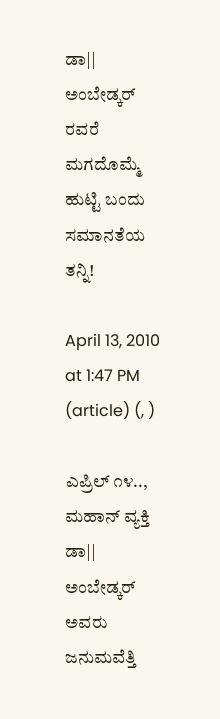ಡಾ|| ಅಂಬೇಡ್ಕರ್ ರವರೆ ಮಗದೊಮ್ಮೆ ಹುಟ್ಟಿ ಬಂದು ಸಮಾನತೆಯ ತನ್ನಿ!

April 13, 2010 at 1:47 PM (article) (, )

ಎಪ್ರಿಲ್ ೧೪.., ಮಹಾನ್ ವ್ಯಕ್ತಿ ಡಾ|| ಅಂಬೇಡ್ಕರ್ ಅವರು ಜನುಮವೆತ್ತಿ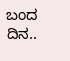ಬಂದ ದಿನ..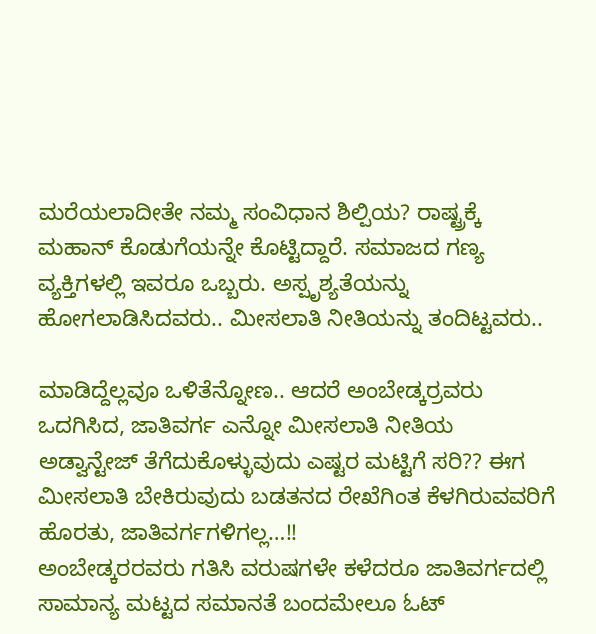ಮರೆಯಲಾದೀತೇ ನಮ್ಮ ಸಂವಿಧಾನ ಶಿಲ್ಪಿಯ? ರಾಷ್ಟ್ರಕ್ಕೆ ಮಹಾನ್ ಕೊಡುಗೆಯನ್ನೇ ಕೊಟ್ಟಿದ್ದಾರೆ. ಸಮಾಜದ ಗಣ್ಯ ವ್ಯಕ್ತಿಗಳಲ್ಲಿ ಇವರೂ ಒಬ್ಬರು. ಅಸ್ಪೃಶ್ಯತೆಯನ್ನು ಹೋಗಲಾಡಿಸಿದವರು.. ಮೀಸಲಾತಿ ನೀತಿಯನ್ನು ತಂದಿಟ್ಟವರು..

ಮಾಡಿದ್ದೆಲ್ಲವೂ ಒಳಿತೆನ್ನೋಣ.. ಆದರೆ ಅಂಬೇಡ್ಕರ್ರವರು ಒದಗಿಸಿದ, ಜಾತಿವರ್ಗ ಎನ್ನೋ ಮೀಸಲಾತಿ ನೀತಿಯ ಅಡ್ವಾನ್ಟೇಜ್ ತೆಗೆದುಕೊಳ್ಳುವುದು ಎಷ್ಟರ ಮಟ್ಟಿಗೆ ಸರಿ?? ಈಗ ಮೀಸಲಾತಿ ಬೇಕಿರುವುದು ಬಡತನದ ರೇಖೆಗಿಂತ ಕೆಳಗಿರುವವರಿಗೆ ಹೊರತು, ಜಾತಿವರ್ಗಗಳಿಗಲ್ಲ…!!
ಅಂಬೇಡ್ಕರರವರು ಗತಿಸಿ ವರುಷಗಳೇ ಕಳೆದರೂ ಜಾತಿವರ್ಗದಲ್ಲಿ ಸಾಮಾನ್ಯ ಮಟ್ಟದ ಸಮಾನತೆ ಬಂದಮೇಲೂ ಓಟ್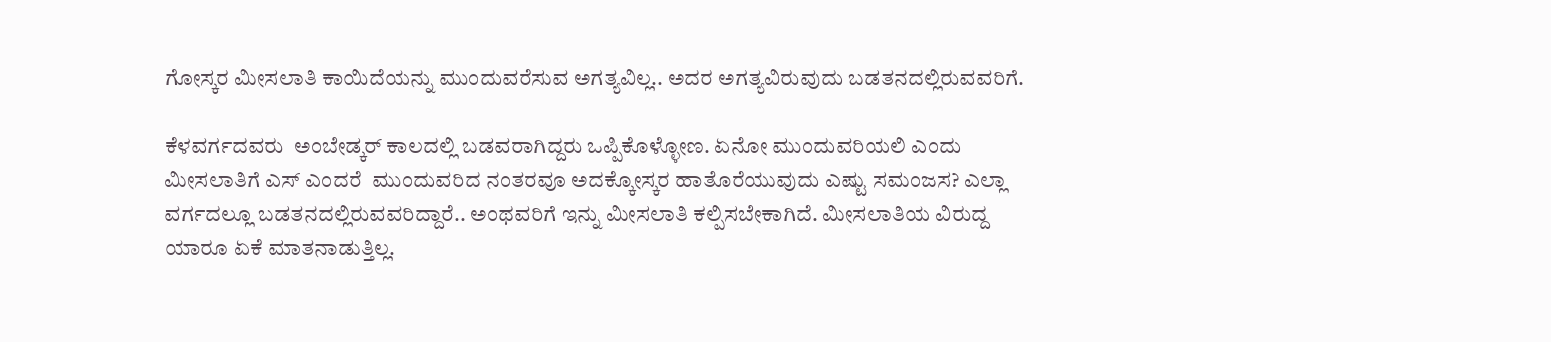ಗೋಸ್ಕರ ಮೀಸಲಾತಿ ಕಾಯಿದೆಯನ್ನು ಮುಂದುವರೆಸುವ ಅಗತ್ಯವಿಲ್ಲ.. ಅದರ ಅಗತ್ಯವಿರುವುದು ಬಡತನದಲ್ಲಿರುವವರಿಗೆ.

ಕೆಳವರ್ಗದವರು  ಅಂಬೇಡ್ಕರ್ ಕಾಲದಲ್ಲಿ ಬಡವರಾಗಿದ್ದರು ಒಪ್ಪಿಕೊಳ್ಳೋಣ. ಏನೋ ಮುಂದುವರಿಯಲಿ ಎಂದು ಮೀಸಲಾತಿಗೆ ಎಸ್ ಎಂದರೆ  ಮುಂದುವರಿದ ನಂತರವೂ ಅದಕ್ಕೋಸ್ಕರ ಹಾತೊರೆಯುವುದು ಎಷ್ಟು ಸಮಂಜಸ? ಎಲ್ಲಾ ವರ್ಗದಲ್ಲೂ ಬಡತನದಲ್ಲಿರುವವರಿದ್ದಾರೆ.. ಅಂಥವರಿಗೆ ಇನ್ನು ಮೀಸಲಾತಿ ಕಲ್ಪಿಸಬೇಕಾಗಿದೆ. ಮೀಸಲಾತಿಯ ವಿರುದ್ದ ಯಾರೂ ಏಕೆ ಮಾತನಾಡುತ್ತಿಲ್ಲ.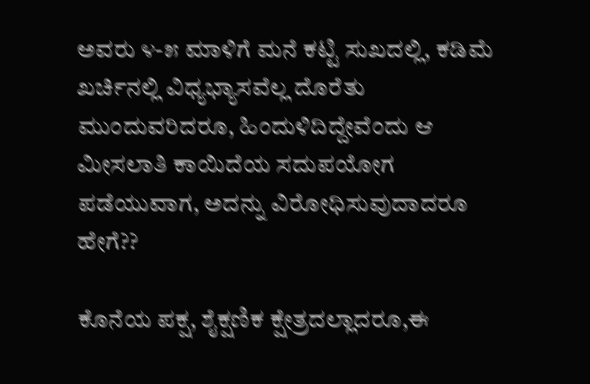ಅವರು ೪-೫ ಮಾಳಿಗೆ ಮನೆ ಕಟ್ಟಿ ಸುಖದಲ್ಲಿ, ಕಡಿಮೆ ಖರ್ಚಿನಲ್ಲಿ ವಿಧ್ಯಭ್ಯಾಸವೆಲ್ಲ ದೊರೆತು ಮುಂದುವರಿದರೂ, ಹಿಂದುಳಿದಿದ್ದೇವೆಂದು ಆ ಮೀಸಲಾತಿ ಕಾಯಿದೆಯ ಸದುಪಯೋಗ ಪಡೆಯುವಾಗ, ಅದನ್ನು ವಿರೋಧಿಸುವುದಾದರೂ ಹೇಗೆ??

ಕೊನೆಯ ಪಕ್ಷ, ಶೈಕ್ಷಣಿಕ ಕ್ಷೇತ್ರದಲ್ಲಾದರೂ,ಈ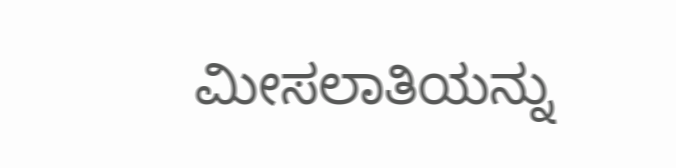ಮೀಸಲಾತಿಯನ್ನು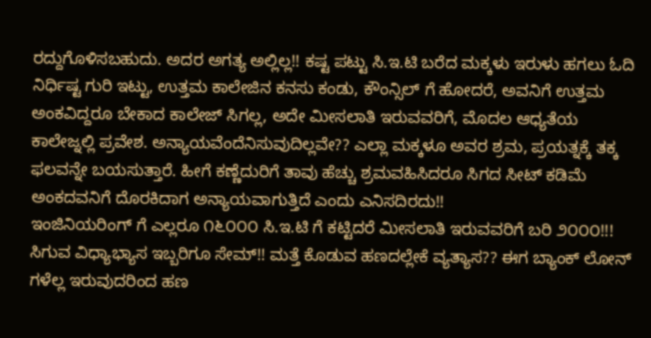ರದ್ದುಗೊಳಿಸಬಹುದು. ಅದರ ಅಗತ್ಯ ಅಲ್ಲಿಲ್ಲ!! ಕಷ್ಟ ಪಟ್ಟು ಸಿ.ಇ.ಟಿ ಬರೆದ ಮಕ್ಕಳು ಇರುಳು ಹಗಲು ಓದಿ ನಿರ್ಧಿಷ್ಟ ಗುರಿ ಇಟ್ಟು, ಉತ್ತಮ ಕಾಲೇಜಿನ ಕನಸು ಕಂಡು, ಕೌಂನ್ಸಿಲ್ ಗೆ ಹೋದರೆ, ಅವನಿಗೆ ಉತ್ತಮ ಅಂಕವಿದ್ದರೂ ಬೇಕಾದ ಕಾಲೇಜ್ ಸಿಗಲ್ಲ, ಅದೇ ಮೀಸಲಾತಿ ಇರುವವರಿಗೆ, ಮೊದಲ ಆಧ್ಯತೆಯ ಕಾಲೇಜ್ನಲ್ಲಿ ಪ್ರವೇಶ. ಅನ್ಯಾಯವೆಂದೆನಿಸುವುದಿಲ್ಲವೇ?? ಎಲ್ಲಾ ಮಕ್ಕಳೂ ಅವರ ಶ್ರಮ, ಪ್ರಯತ್ನಕ್ಕೆ ತಕ್ಕ ಫಲವನ್ನೇ ಬಯಸುತ್ತಾರೆ. ಹೀಗೆ ಕಣ್ಣೆದುರಿಗೆ ತಾವು ಹೆಚ್ಚು ಶ್ರಮವಹಿಸಿದರೂ ಸಿಗದ ಸೀಟ್ ಕಡಿಮೆ ಅಂಕದವನಿಗೆ ದೊರಕಿದಾಗ ಅನ್ಯಾಯವಾಗುತ್ತಿದೆ ಎಂದು ಎನಿಸದಿರದು!!
ಇಂಜಿನಿಯರಿಂಗ್ ಗೆ ಎಲ್ಲರೂ ೧೬೦೦೦ ಸಿ.ಇ.ಟಿ ಗೆ ಕಟ್ಟಿದರೆ ಮೀಸಲಾತಿ ಇರುವವರಿಗೆ ಬರಿ ೨೦೦೦!!! ಸಿಗುವ ವಿಧ್ಯಾಭ್ಯಾಸ ಇಬ್ಬರಿಗೂ ಸೇಮ್!! ಮತ್ತೆ ಕೊಡುವ ಹಣದಲ್ಲೇಕೆ ವ್ಯತ್ಯಾಸ?? ಈಗ ಬ್ಯಾಂಕ್ ಲೋನ್ ಗಳೆಲ್ಲ ಇರುವುದರಿಂದ ಹಣ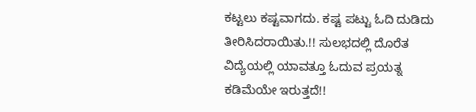ಕಟ್ಟಲು ಕಷ್ಟವಾಗದು. ಕಷ್ಟ ಪಟ್ಟು ಓದಿ ದುಡಿದು ತೀರಿಸಿದರಾಯಿತು.!! ಸುಲಭದಲ್ಲಿ ದೊರೆತ ವಿದ್ಯೆಯಲ್ಲಿ ಯಾವತ್ತೂ ಓದುವ ಪ್ರಯತ್ನ ಕಡಿಮೆಯೇ ಇರುತ್ತದೆ!!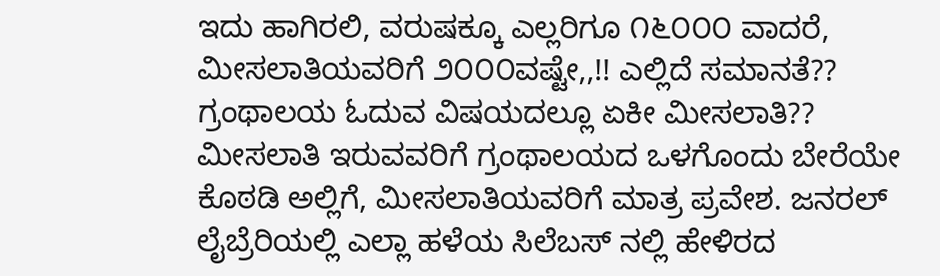ಇದು ಹಾಗಿರಲಿ, ವರುಷಕ್ಕೂ ಎಲ್ಲರಿಗೂ ೧೬೦೦೦ ವಾದರೆ, ಮೀಸಲಾತಿಯವರಿಗೆ ೨೦೦೦ವಷ್ಟೇ,,!! ಎಲ್ಲಿದೆ ಸಮಾನತೆ?? ಗ್ರಂಥಾಲಯ ಓದುವ ವಿಷಯದಲ್ಲೂ ಏಕೀ ಮೀಸಲಾತಿ?? ಮೀಸಲಾತಿ ಇರುವವರಿಗೆ ಗ್ರಂಥಾಲಯದ ಒಳಗೊಂದು ಬೇರೆಯೇ ಕೊಠಡಿ ಅಲ್ಲಿಗೆ, ಮೀಸಲಾತಿಯವರಿಗೆ ಮಾತ್ರ ಪ್ರವೇಶ. ಜನರಲ್ ಲೈಬ್ರೆರಿಯಲ್ಲಿ ಎಲ್ಲಾ ಹಳೆಯ ಸಿಲೆಬಸ್ ನಲ್ಲಿ ಹೇಳಿರದ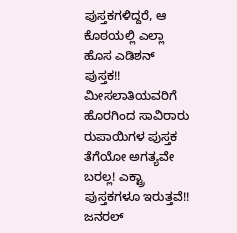ಪುಸ್ತಕಗಳಿದ್ದರೆ, ಆ ಕೊಠಯಲ್ಲಿ ಎಲ್ಲಾ ಹೊಸ ಎಡಿಶನ್ ಪುಸ್ತಕ!! ಮೀಸಲಾತಿಯವರಿಗೆ ಹೊರಗಿಂದ ಸಾವಿರಾರು ರುಪಾಯಿಗಳ ಪುಸ್ತಕ ತೆಗೆಯೋ ಅಗತ್ಯವೇ ಬರಲ್ಲ! ಎಕ್ಟ್ರಾ ಪುಸ್ತಕಗಳೂ ಇರುತ್ತವೆ!! ಜನರಲ್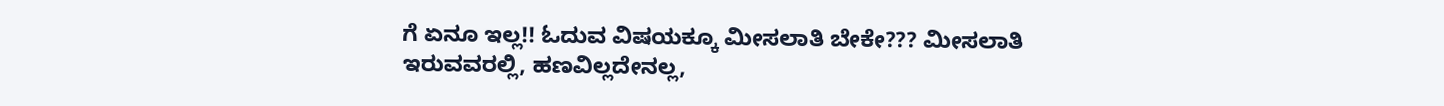ಗೆ ಏನೂ ಇಲ್ಲ!! ಓದುವ ವಿಷಯಕ್ಕೂ ಮೀಸಲಾತಿ ಬೇಕೇ??? ಮೀಸಲಾತಿ ಇರುವವರಲ್ಲಿ, ಹಣವಿಲ್ಲದೇನಲ್ಲ,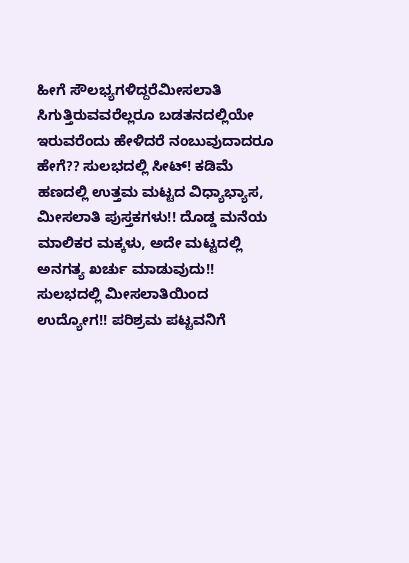ಹೀಗೆ ಸೌಲಭ್ಯಗಳಿದ್ದರೆಮೀಸಲಾತಿ ಸಿಗುತ್ತಿರುವವರೆಲ್ಲರೂ ಬಡತನದಲ್ಲಿಯೇ ಇರುವರೆಂದು ಹೇಳಿದರೆ ನಂಬುವುದಾದರೂ ಹೇಗೆ?? ಸುಲಭದಲ್ಲಿ ಸೀಟ್! ಕಡಿಮೆ ಹಣದಲ್ಲಿ ಉತ್ತಮ ಮಟ್ಟದ ವಿಧ್ಯಾಭ್ಯಾಸ, ಮೀಸಲಾತಿ ಪುಸ್ತಕಗಳು!! ದೊಡ್ಡ ಮನೆಯ ಮಾಲಿಕರ ಮಕ್ಕಳು, ಅದೇ ಮಟ್ಟದಲ್ಲಿ ಅನಗತ್ಯ ಖರ್ಚು ಮಾಡುವುದು!! ಸುಲಭದಲ್ಲಿ ಮೀಸಲಾತಿಯಿಂದ ಉದ್ಯೋಗ!! ಪರಿಶ್ರಮ ಪಟ್ಟವನಿಗೆ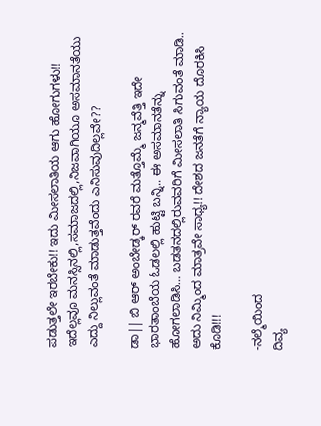ಪಡುತ್ತಲೇ ಇರಬೇಕು!! ಇದು ಮೀಸಲಾತಿಯ ಆಗು ಹೋಗುಗಳು!! ಇದೆಲ್ಲವೂ ಮನಸ್ಸಿನಲ್ಲಿ,ಸಮಾಜದಲ್ಲಿ,ನಿಜವಾಗಿಯೂ ಅಸಮಾನತೆಯು ಎದ್ದು ನಿಲ್ಲುವಂತೆ ಮಾಡುತ್ತವೆಂದು ಎನಿಸುವುದಿಲ್ಲವೇ??

ಡಾ|| ಬಿ ಆರ್ ಅಂಬೇಡ್ಕರ್ ರವರೆ ಮತ್ತೊಮ್ಮೆ ಜನ್ಮವೆತ್ತಿ ಇದೇ ಭಾರತಾಂಬೆಯ ಓಡಲಲ್ಲಿ ಹುಟ್ಟಿ ಬನ್ನಿ.. ಈ ಅಸಮಾನತೆನ್ನು ಹೋಗಲಾಡಿಸಿ… ಬಡತನದಲ್ಲಿರುವವರಿಗೆ ಮೀಸಲಾತಿ ಸಿಗುವಂತೆ ಮಾಡಿ.. ಅದು ನಿಮ್ಮಿಂದ ಮಾತ್ರವೇ ಸಾಧ್ಯ!! ದೇಶದ ಜನತೆಗೆ ನ್ಯಾಯ ದೊರಕಿಸಿ ಕೊಡಿ!!!

-ನಲ್ಮೆಯಿಂದ
ದಿವ್ಯ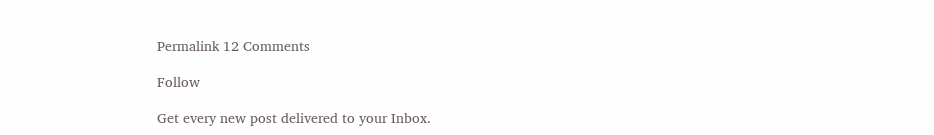Permalink 12 Comments

Follow

Get every new post delivered to your Inbox.